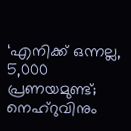‘എനിക്ക് ഒന്നല്ല, 5,000 പ്രണയമുണ്ട്; നെഹ്റുവിനും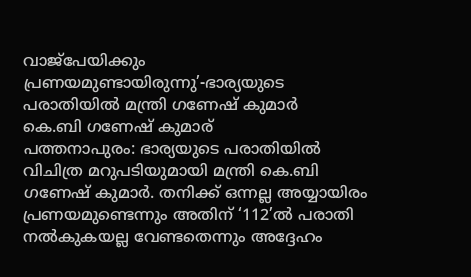വാജ്പേയിക്കും പ്രണയമുണ്ടായിരുന്നു’-ഭാര്യയുടെ പരാതിയിൽ മന്ത്രി ഗണേഷ് കുമാർ
കെ.ബി ഗണേഷ് കുമാര്
പത്തനാപുരം: ഭാര്യയുടെ പരാതിയിൽ വിചിത്ര മറുപടിയുമായി മന്ത്രി കെ.ബി ഗണേഷ് കുമാർ. തനിക്ക് ഒന്നല്ല അയ്യായിരം പ്രണയമുണ്ടെന്നും അതിന് ‘112’ൽ പരാതി നൽകുകയല്ല വേണ്ടതെന്നും അദ്ദേഹം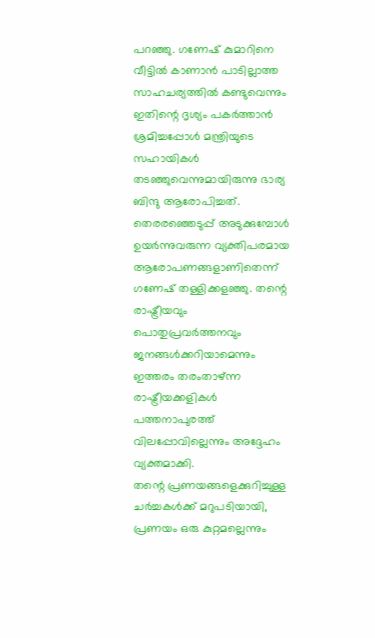പറഞ്ഞു. ഗണേഷ് കുമാറിനെ വീട്ടിൽ കാണാൻ പാടില്ലാത്ത സാഹചര്യത്തിൽ കണ്ടുവെന്നും ഇതിന്റെ ദൃശ്യം പകർത്താൻ ശ്രമിച്ചപ്പോൾ മന്ത്രിയുടെ സഹായികൾ തടഞ്ഞുവെന്നുമായിരുന്നു ഭാര്യ ബിന്ദു ആരോപിച്ചത്. തെരരഞ്ഞെടുപ്പ് അടുക്കുമ്പോൾ ഉയർന്നുവരുന്ന വ്യക്തിപരമായ ആരോപണങ്ങളാണിതെന്ന് ഗണേഷ് തള്ളിക്കളഞ്ഞു. തന്റെ രാഷ്ട്രീയവും പൊതുപ്രവർത്തനവും ജനങ്ങൾക്കറിയാമെന്നും ഇത്തരം തരംതാഴ്ന്ന രാഷ്ട്രീയക്കളികൾ പത്തനാപുരത്ത് വിലപ്പോവില്ലെന്നും അദ്ദേഹം വ്യക്തമാക്കി.
തന്റെ പ്രണയങ്ങളെക്കുറിച്ചുള്ള ചർച്ചകൾക്ക് മറുപടിയായി, പ്രണയം ഒരു കുറ്റമല്ലെന്നും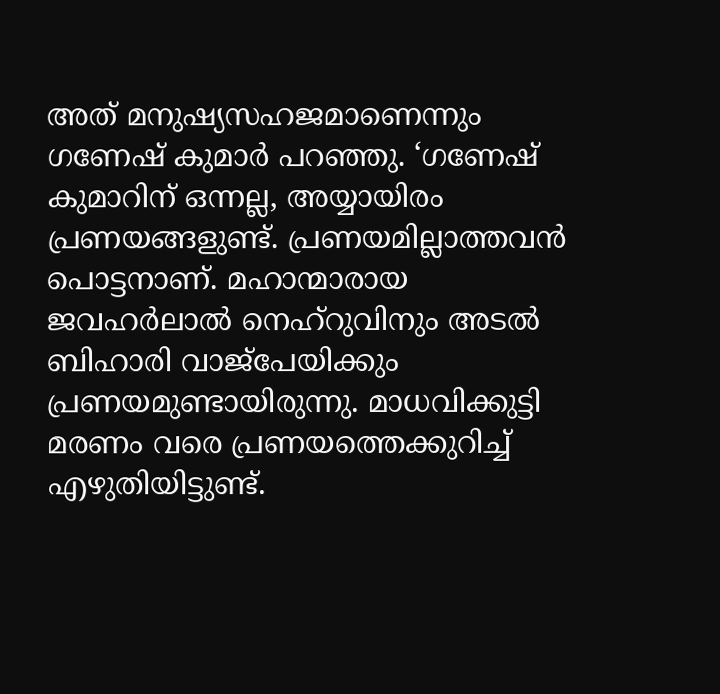അത് മനുഷ്യസഹജമാണെന്നും ഗണേഷ് കുമാർ പറഞ്ഞു. ‘ഗണേഷ് കുമാറിന് ഒന്നല്ല, അയ്യായിരം പ്രണയങ്ങളുണ്ട്. പ്രണയമില്ലാത്തവൻ പൊട്ടനാണ്. മഹാന്മാരായ ജവഹർലാൽ നെഹ്റുവിനും അടൽ ബിഹാരി വാജ്പേയിക്കും പ്രണയമുണ്ടായിരുന്നു. മാധവിക്കുട്ടി മരണം വരെ പ്രണയത്തെക്കുറിച്ച് എഴുതിയിട്ടുണ്ട്.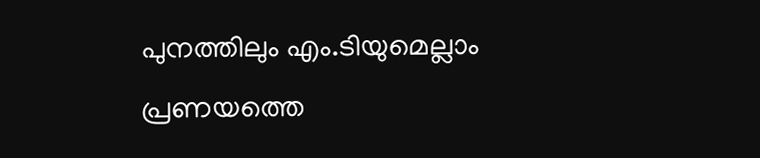പുനത്തിലും എം.ടിയുമെല്ലാം പ്രണയത്തെ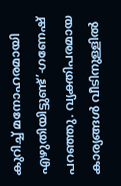കുറിച്ച് മനോഹരമായി എഴുതിയിട്ടുണ്ട്’-ഗണേഷ് പറഞ്ഞു. വ്യക്തിപരമായ കാര്യങ്ങൾ വീടിനുള്ളിൽ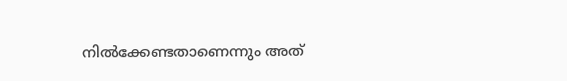നിൽക്കേണ്ടതാണെന്നും അത്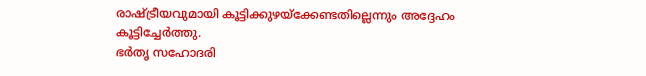രാഷ്ട്രീയവുമായി കൂട്ടിക്കുഴയ്ക്കേണ്ടതില്ലെന്നും അദ്ദേഹം കൂട്ടിച്ചേർത്തു.
ഭർതൃ സഹോദരി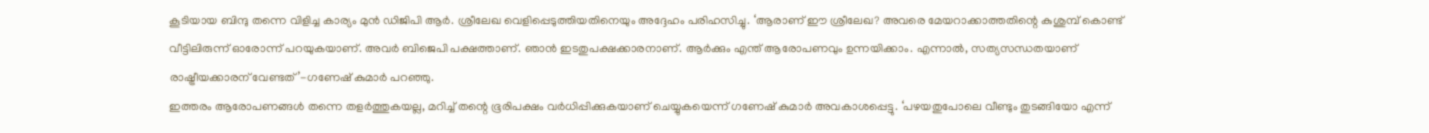കൂടിയായ ബിന്ദു തന്നെ വിളിച്ച കാര്യം മുൻ ഡിജിപി ആർ. ശ്രീലേഖ വെളിപ്പെടുത്തിയതിനെയും അദ്ദേഹം പരിഹസിച്ചു. ‘ആരാണ് ഈ ശ്രീലേഖ? അവരെ മേയറാക്കാത്തതിന്റെ കുശുമ്പ് കൊണ്ട് വീട്ടിലിരുന്ന് ഓരോന്ന് പറയുകയാണ്. അവർ ബിജെപി പക്ഷത്താണ്. ഞാൻ ഇടതുപക്ഷക്കാരനാണ്. ആർക്കും എന്ത് ആരോപണവും ഉന്നയിക്കാം. എന്നാൽ, സത്യസന്ധതയാണ് രാഷ്ട്രീയക്കാരന് വേണ്ടത്’-ഗണേഷ് കുമാർ പറഞ്ഞു.
ഇത്തരം ആരോപണങ്ങൾ തന്നെ തളർത്തുകയല്ല, മറിച്ച് തന്റെ ഭൂരിപക്ഷം വർധിപ്പിക്കുകയാണ് ചെയ്യുകയെന്ന് ഗണേഷ് കുമാർ അവകാശപ്പെട്ടു. ‘പഴയതുപോലെ വീണ്ടും തുടങ്ങിയോ എന്ന്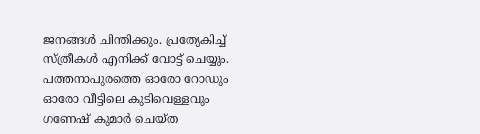ജനങ്ങൾ ചിന്തിക്കും. പ്രത്യേകിച്ച് സ്ത്രീകൾ എനിക്ക് വോട്ട് ചെയ്യും. പത്തനാപുരത്തെ ഓരോ റോഡും ഓരോ വീട്ടിലെ കുടിവെള്ളവും ഗണേഷ് കുമാർ ചെയ്ത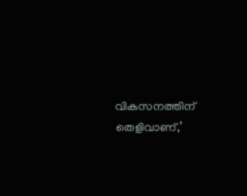വികസനത്തിന് തെളിവാണ്,’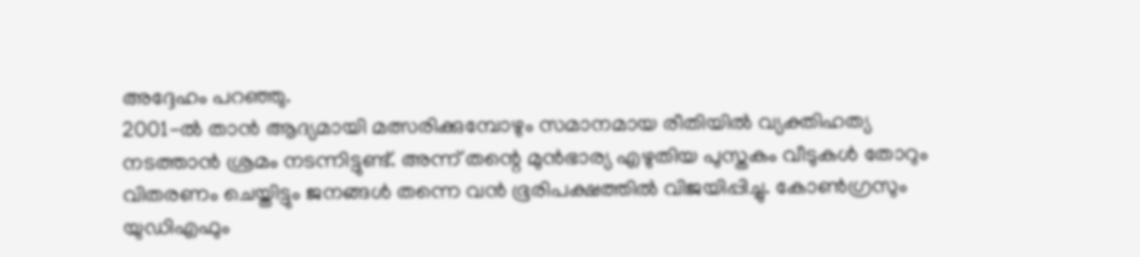അദ്ദേഹം പറഞ്ഞു.
2001-ൽ താൻ ആദ്യമായി മത്സരിക്കുമ്പോഴും സമാനമായ രീതിയിൽ വ്യക്തിഹത്യ നടത്താൻ ശ്രമം നടന്നിട്ടുണ്ട്. അന്ന് തന്റെ മുൻഭാര്യ എഴുതിയ പുസ്തകം വീടുകൾ തോറും വിതരണം ചെയ്തിട്ടും ജനങ്ങൾ തന്നെ വൻ ഭൂരിപക്ഷത്തിൽ വിജയിപ്പിച്ചു. കോൺഗ്രസും യുഡിഎഫും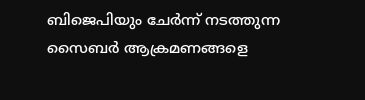ബിജെപിയും ചേർന്ന് നടത്തുന്ന സൈബർ ആക്രമണങ്ങളെ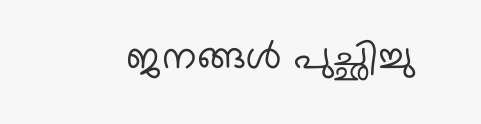ജനങ്ങൾ പുച്ഛിച്ചു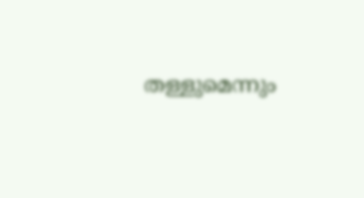തള്ളുമെന്നും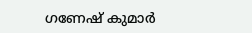ഗണേഷ് കുമാർ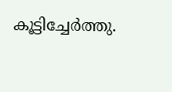കൂട്ടിച്ചേർത്തു.